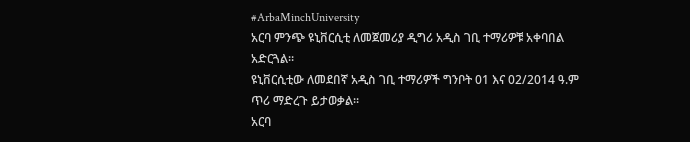#ArbaMinchUniversity
አርባ ምንጭ ዩኒቨርሲቲ ለመጀመሪያ ዲግሪ አዲስ ገቢ ተማሪዎቹ አቀባበል አድርጓል።
ዩኒቨርሲቲው ለመደበኛ አዲስ ገቢ ተማሪዎች ግንቦት 01 እና 02/2014 ዓ.ም ጥሪ ማድረጉ ይታወቃል፡፡
አርባ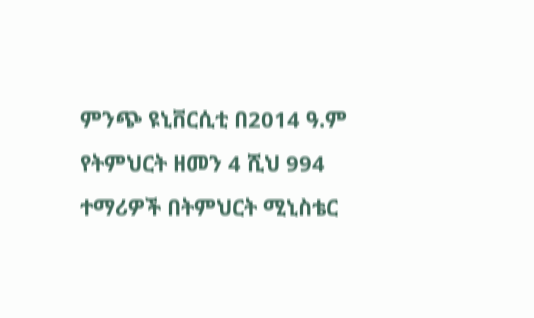ምንጭ ዩኒቨርሲቲ በ2014 ዓ.ም የትምህርት ዘመን 4 ሺህ 994 ተማሪዎች በትምህርት ሚኒስቴር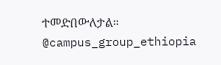ተመድበውለታል።
@campus_group_ethiopia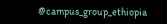@campus_group_ethiopia